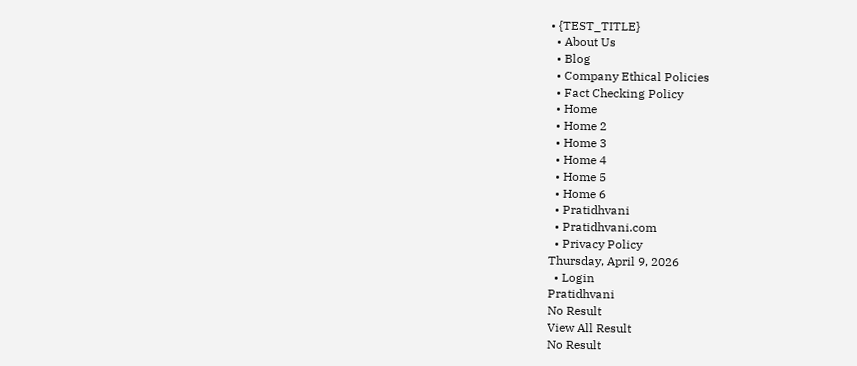• {TEST_TITLE}
  • About Us
  • Blog
  • Company Ethical Policies
  • Fact Checking Policy
  • Home
  • Home 2
  • Home 3
  • Home 4
  • Home 5
  • Home 6
  • Pratidhvani
  • Pratidhvani.com
  • Privacy Policy
Thursday, April 9, 2026
  • Login
Pratidhvani
No Result
View All Result
No Result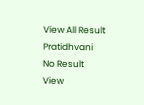View All Result
Pratidhvani
No Result
View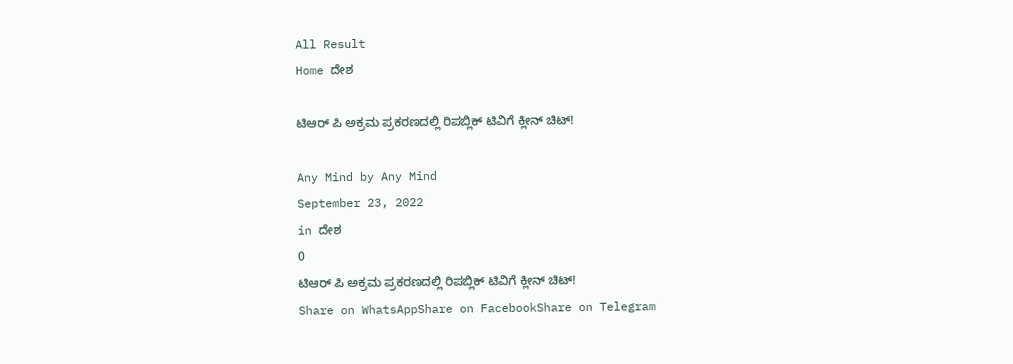All Result
Home ದೇಶ

ಟಿಆರ್‌ ಪಿ ಅಕ್ರಮ ಪ್ರಕರಣದಲ್ಲಿ ರಿಪಬ್ಲಿಕ್‌ ಟಿವಿಗೆ ಕ್ಲೀನ್‌ ಚಿಟ್‌!

Any Mind by Any Mind
September 23, 2022
in ದೇಶ
0
ಟಿಆರ್‌ ಪಿ ಅಕ್ರಮ ಪ್ರಕರಣದಲ್ಲಿ ರಿಪಬ್ಲಿಕ್‌ ಟಿವಿಗೆ ಕ್ಲೀನ್‌ ಚಿಟ್‌!
Share on WhatsAppShare on FacebookShare on Telegram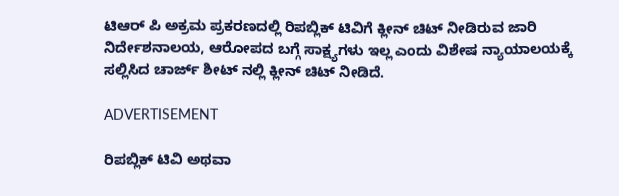ಟಿಆರ್‌ ಪಿ ಅಕ್ರಮ ಪ್ರಕರಣದಲ್ಲಿ ರಿಪಬ್ಲಿಕ್‌ ಟಿವಿಗೆ ಕ್ಲೀನ್‌ ಚಿಟ್‌ ನೀಡಿರುವ ಜಾರಿ ನಿರ್ದೇಶನಾಲಯ, ಆರೋಪದ ಬಗ್ಗೆ ಸಾಕ್ಷ್ಯಗಳು ಇಲ್ಲ ಎಂದು ವಿಶೇಷ ನ್ಯಾಯಾಲಯಕ್ಕೆ ಸಲ್ಲಿಸಿದ ಚಾರ್ಜ್‌ ಶೀಟ್‌ ನಲ್ಲಿ ಕ್ಲೀನ್‌ ಚಿಟ್‌ ನೀಡಿದೆ.

ADVERTISEMENT

ರಿಪಬ್ಲಿಕ್‌ ಟಿವಿ ಅಥವಾ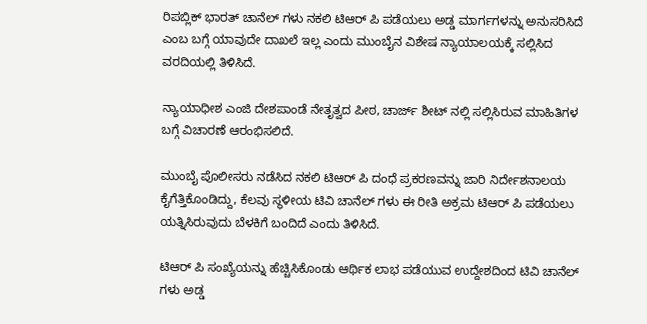ರಿಪಬ್ಲಿಕ್‌ ಭಾರತ್‌ ಚಾನೆಲ್‌ ಗಳು ನಕಲಿ ಟಿಆರ್‌ ಪಿ ಪಡೆಯಲು ಅಡ್ಡ ಮಾರ್ಗಗಳನ್ನು ಅನುಸರಿಸಿದೆ ಎಂಬ ಬಗ್ಗೆ ಯಾವುದೇ ದಾಖಲೆ ಇಲ್ಲ ಎಂದು ಮುಂಬೈನ ವಿಶೇಷ ನ್ಯಾಯಾಲಯಕ್ಕೆ ಸಲ್ಲಿಸಿದ ವರದಿಯಲ್ಲಿ ತಿಳಿಸಿದೆ.

ನ್ಯಾಯಾಧೀಶ ಎಂಜಿ ದೇಶಪಾಂಡೆ ನೇತೃತ್ವದ ಪೀಠ, ಚಾರ್ಜ್ ಶೀಟ್‌ ನಲ್ಲಿ ಸಲ್ಲಿಸಿರುವ ಮಾಹಿತಿಗಳ ಬಗ್ಗೆ ವಿಚಾರಣೆ ಆರಂಭಿಸಲಿದೆ.

ಮುಂಬೈ ಪೊಲೀಸರು ನಡೆಸಿದ ನಕಲಿ ಟಿಆರ್‌ ಪಿ ದಂಧೆ ಪ್ರಕರಣವನ್ನು ಜಾರಿ ನಿರ್ದೇಶನಾಲಯ ಕೈಗೆತ್ತಿಕೊಂಡಿದ್ದು, ಕೆಲವು ಸ್ಥಳೀಯ ಟಿವಿ ಚಾನೆಲ್‌ ಗಳು ಈ ರೀತಿ ಅಕ್ರಮ ಟಿಆರ್‌ ಪಿ ಪಡೆಯಲು ಯತ್ನಿಸಿರುವುದು ಬೆಳಕಿಗೆ ಬಂದಿದೆ ಎಂದು ತಿಳಿಸಿದೆ.

ಟಿಆರ್‌ ಪಿ ಸಂಖ್ಯೆಯನ್ನು ಹೆಚ್ಚಿಸಿಕೊಂಡು ಆರ್ಥಿಕ ಲಾಭ ಪಡೆಯುವ ಉದ್ದೇಶದಿಂದ ಟಿವಿ ಚಾನೆಲ್‌ ಗಳು ಅಡ್ಡ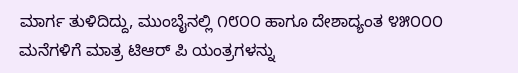ಮಾರ್ಗ ತುಳಿದಿದ್ದು, ಮುಂಬೈನಲ್ಲಿ ೧೮೦೦ ಹಾಗೂ ದೇಶಾದ್ಯಂತ ೪೫೦೦೦ ಮನೆಗಳಿಗೆ ಮಾತ್ರ ಟಿಆರ್‌ ಪಿ ಯಂತ್ರಗಳನ್ನು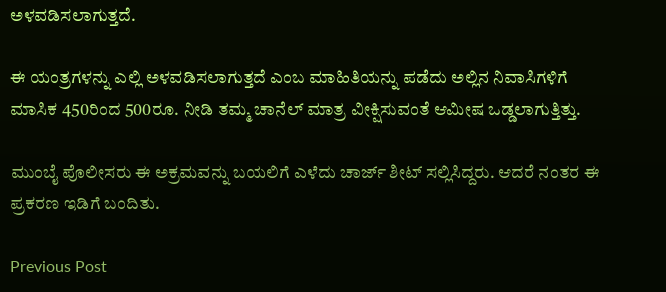ಅಳವಡಿಸಲಾಗುತ್ತದೆ.

ಈ ಯಂತ್ರಗಳನ್ನು ಎಲ್ಲಿ ಅಳವಡಿಸಲಾಗುತ್ತದೆ ಎಂಬ ಮಾಹಿತಿಯನ್ನು ಪಡೆದು ಅಲ್ಲಿನ ನಿವಾಸಿಗಳಿಗೆ ಮಾಸಿಕ 450ರಿಂದ 500ರೂ. ನೀಡಿ ತಮ್ಮ ಚಾನೆಲ್‌ ಮಾತ್ರ ವೀಕ್ಷಿಸುವಂತೆ ಆಮೀಷ ಒಡ್ಡಲಾಗುತ್ತಿತ್ತು.

ಮುಂಬೈ ಪೊಲೀಸರು ಈ ಅಕ್ರಮವನ್ನು ಬಯಲಿಗೆ ಎಳೆದು ಚಾರ್ಜ್‌ ಶೀಟ್‌ ಸಲ್ಲಿಸಿದ್ದರು. ಆದರೆ ನಂತರ ಈ ಪ್ರಕರಣ ಇಡಿಗೆ ಬಂದಿತು.

Previous Post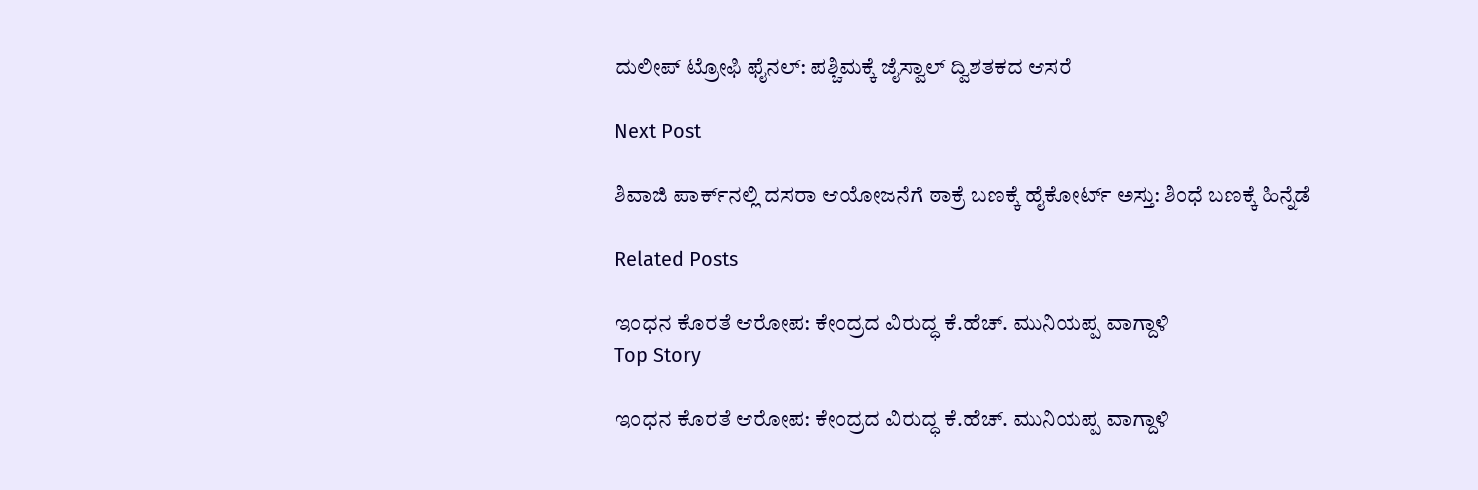ದುಲೀಪ್‌ ಟ್ರೋಫಿ ಫೈನಲ್: ಪಶ್ಚಿಮಕ್ಕೆ ಜೈಸ್ವಾಲ್‌ ದ್ವಿಶತಕದ ಆಸರೆ

Next Post

ಶಿವಾಜಿ ಪಾರ್ಕ್‌ನಲ್ಲಿ ದಸರಾ ಆಯೋಜನೆಗೆ ಠಾಕ್ರೆ ಬಣಕ್ಕೆ ಹೈಕೋರ್ಟ್‌ ಅಸ್ತು: ಶಿಂಧೆ ಬಣಕ್ಕೆ ಹಿನ್ನೆಡೆ

Related Posts

ಇಂಧನ ಕೊರತೆ ಆರೋಪ: ಕೇಂದ್ರದ ವಿರುದ್ಧ ಕೆ.ಹೆಚ್. ಮುನಿಯಪ್ಪ ವಾಗ್ದಾಳಿ
Top Story

ಇಂಧನ ಕೊರತೆ ಆರೋಪ: ಕೇಂದ್ರದ ವಿರುದ್ಧ ಕೆ.ಹೆಚ್. ಮುನಿಯಪ್ಪ ವಾಗ್ದಾಳಿ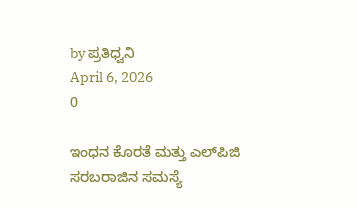by ಪ್ರತಿಧ್ವನಿ
April 6, 2026
0

ಇಂಧನ ಕೊರತೆ ಮತ್ತು ಎಲ್‌ಪಿಜಿ ಸರಬರಾಜಿನ ಸಮಸ್ಯೆ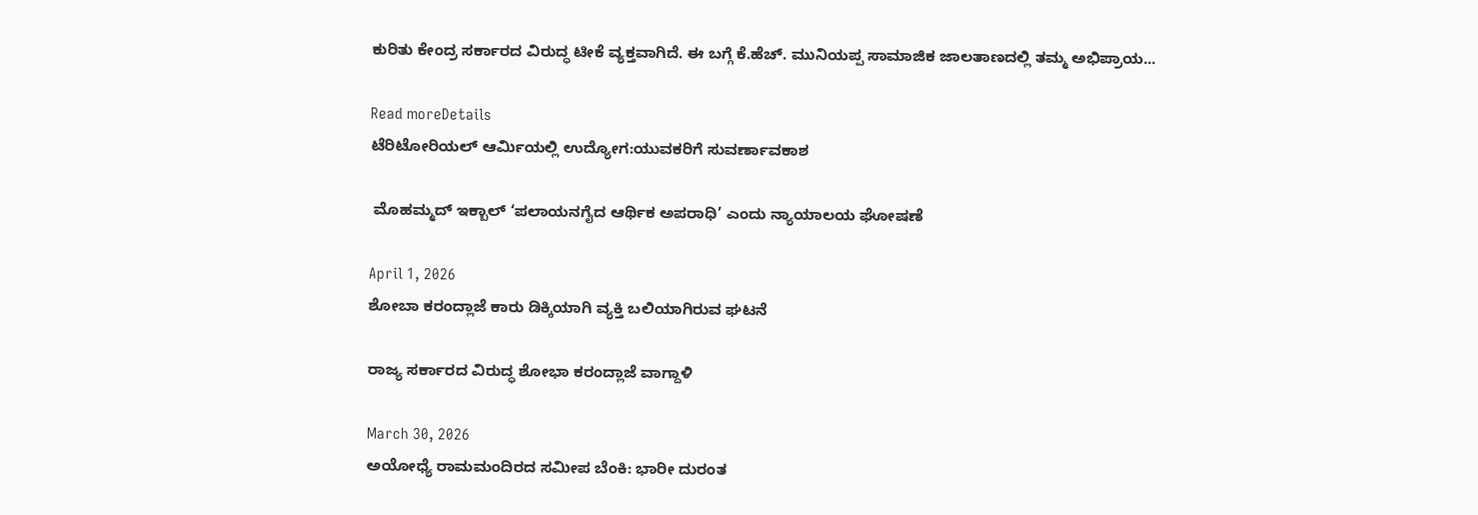ಕುರಿತು ಕೇಂದ್ರ ಸರ್ಕಾರದ ವಿರುದ್ಧ ಟೀಕೆ ವ್ಯಕ್ತವಾಗಿದೆ. ಈ ಬಗ್ಗೆ ಕೆ.ಹೆಚ್. ಮುನಿಯಪ್ಪ ಸಾಮಾಜಿಕ ಜಾಲತಾಣದಲ್ಲಿ ತಮ್ಮ ಅಭಿಪ್ರಾಯ...

Read moreDetails
ಟೆರಿಟೋರಿಯಲ್ ಆರ್ಮಿಯಲ್ಲಿ ಉದ್ಯೋಗ:ಯುವಕರಿಗೆ ಸುವರ್ಣಾವಕಾಶ

 ಮೊಹಮ್ಮದ್ ಇಕ್ಬಾಲ್ ‘ಪಲಾಯನಗೈದ ಆರ್ಥಿಕ ಅಪರಾಧಿ’ ಎಂದು ನ್ಯಾಯಾಲಯ ಘೋಷಣೆ

April 1, 2026
ಶೋಬಾ ಕರಂದ್ಲಾಜೆ ಕಾರು ಡಿಕ್ಕಿಯಾಗಿ ವ್ಯಕ್ತಿ ಬಲಿಯಾಗಿರುವ ಘಟನೆ

ರಾಜ್ಯ ಸರ್ಕಾರದ ವಿರುದ್ಧ ಶೋಭಾ ಕರಂದ್ಲಾಜೆ ವಾಗ್ದಾಳಿ

March 30, 2026
ಅಯೋಧ್ಯೆ ರಾಮಮಂದಿರದ ಸಮೀಪ ಬೆಂಕಿ: ಭಾರೀ ದುರಂತ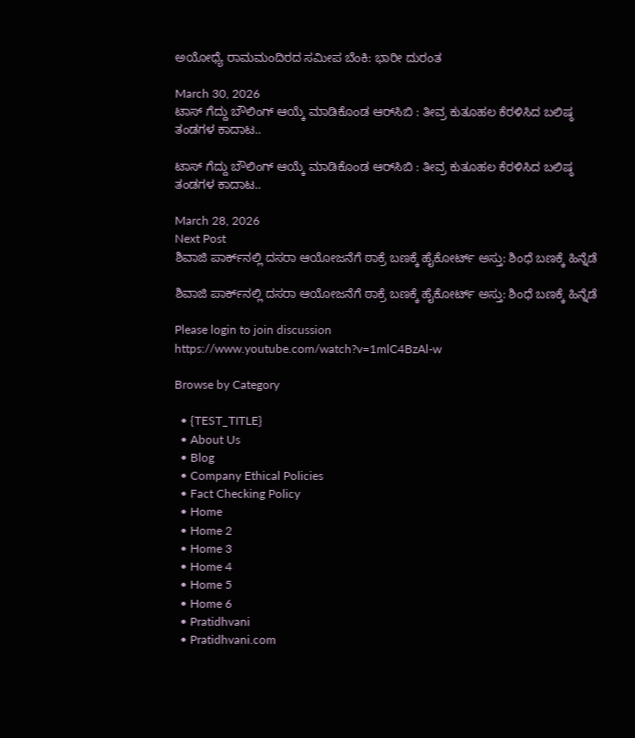ಅಯೋಧ್ಯೆ ರಾಮಮಂದಿರದ ಸಮೀಪ ಬೆಂಕಿ: ಭಾರೀ ದುರಂತ

March 30, 2026
ಟಾಸ್‌ ಗೆದ್ದು ಬೌಲಿಂಗ್‌ ಆಯ್ಕೆ ಮಾಡಿಕೊಂಡ ಆರ್‌ಸಿಬಿ : ತೀವ್ರ ಕುತೂಹಲ ಕೆರಳಿಸಿದ ಬಲಿಷ್ಠ ತಂಡಗಳ ಕಾದಾಟ..

ಟಾಸ್‌ ಗೆದ್ದು ಬೌಲಿಂಗ್‌ ಆಯ್ಕೆ ಮಾಡಿಕೊಂಡ ಆರ್‌ಸಿಬಿ : ತೀವ್ರ ಕುತೂಹಲ ಕೆರಳಿಸಿದ ಬಲಿಷ್ಠ ತಂಡಗಳ ಕಾದಾಟ..

March 28, 2026
Next Post
ಶಿವಾಜಿ ಪಾರ್ಕ್‌ನಲ್ಲಿ ದಸರಾ ಆಯೋಜನೆಗೆ ಠಾಕ್ರೆ ಬಣಕ್ಕೆ ಹೈಕೋರ್ಟ್‌ ಅಸ್ತು: ಶಿಂಧೆ ಬಣಕ್ಕೆ ಹಿನ್ನೆಡೆ

ಶಿವಾಜಿ ಪಾರ್ಕ್‌ನಲ್ಲಿ ದಸರಾ ಆಯೋಜನೆಗೆ ಠಾಕ್ರೆ ಬಣಕ್ಕೆ ಹೈಕೋರ್ಟ್‌ ಅಸ್ತು: ಶಿಂಧೆ ಬಣಕ್ಕೆ ಹಿನ್ನೆಡೆ

Please login to join discussion
https://www.youtube.com/watch?v=1mlC4BzAl-w

Browse by Category

  • {TEST_TITLE}
  • About Us
  • Blog
  • Company Ethical Policies
  • Fact Checking Policy
  • Home
  • Home 2
  • Home 3
  • Home 4
  • Home 5
  • Home 6
  • Pratidhvani
  • Pratidhvani.com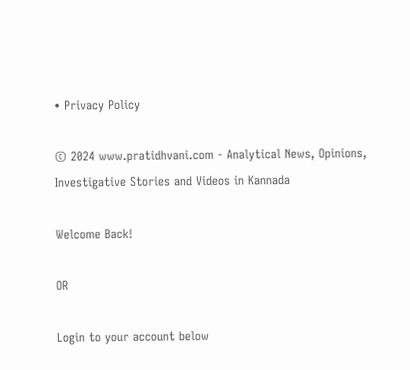• Privacy Policy

© 2024 www.pratidhvani.com - Analytical News, Opinions, Investigative Stories and Videos in Kannada

Welcome Back!

OR

Login to your account below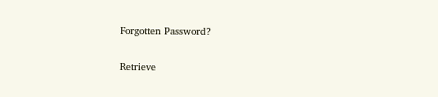Forgotten Password?

Retrieve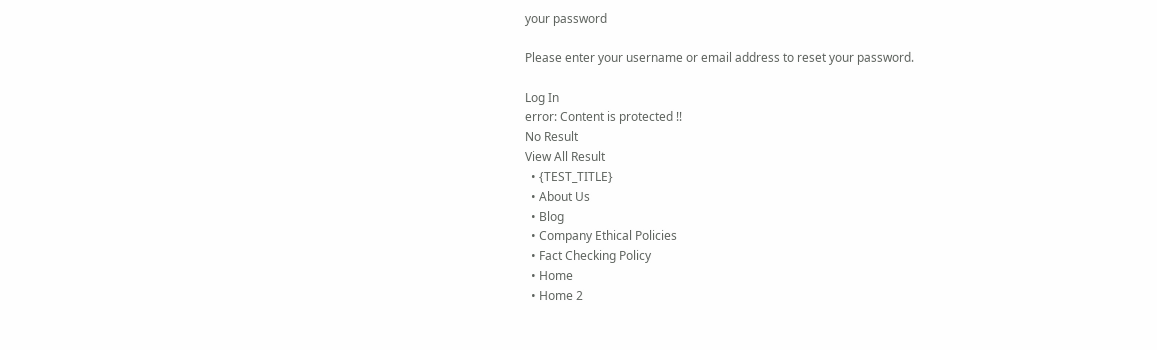your password

Please enter your username or email address to reset your password.

Log In
error: Content is protected !!
No Result
View All Result
  • {TEST_TITLE}
  • About Us
  • Blog
  • Company Ethical Policies
  • Fact Checking Policy
  • Home
  • Home 2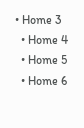• Home 3
  • Home 4
  • Home 5
  • Home 6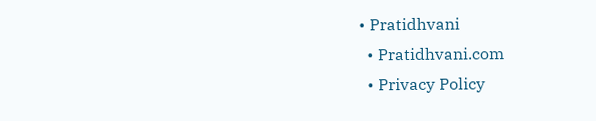• Pratidhvani
  • Pratidhvani.com
  • Privacy Policy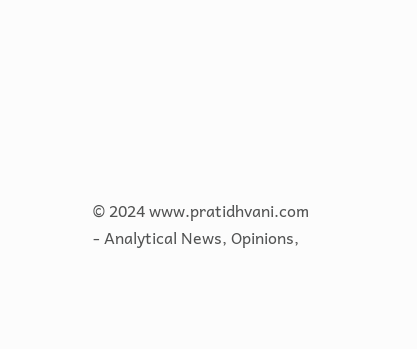© 2024 www.pratidhvani.com - Analytical News, Opinions,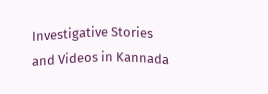Investigative Stories and Videos in Kannada